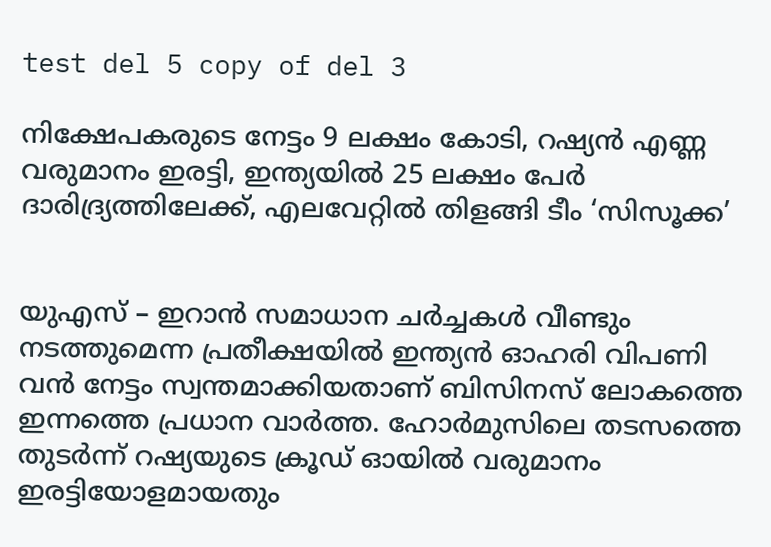test del 5 copy of del 3

നിക്ഷേപകരുടെ നേട്ടം 9 ലക്ഷം കോടി, റഷ്യൻ എണ്ണ വരുമാനം ഇരട്ടി, ഇന്ത്യയിൽ 25 ലക്ഷം പേർ ദാരിദ്ര്യത്തിലേക്ക്, എലവേറ്റിൽ തിളങ്ങി ടീം ‘സിസൂക്ക’


യുഎസ് – ഇറാൻ സമാധാന ചർച്ചകൾ വീണ്ടും നടത്തുമെന്ന പ്രതീക്ഷയിൽ ഇന്ത്യൻ ഓഹരി വിപണി വൻ നേട്ടം സ്വന്തമാക്കിയതാണ് ബിസിനസ് ലോകത്തെ ഇന്നത്തെ പ്രധാന വാർത്ത. ഹോർമുസിലെ തടസത്തെ തുടർന്ന് റഷ്യയുടെ ക്രൂഡ് ഓയിൽ വരുമാനം ഇരട്ടിയോളമായതും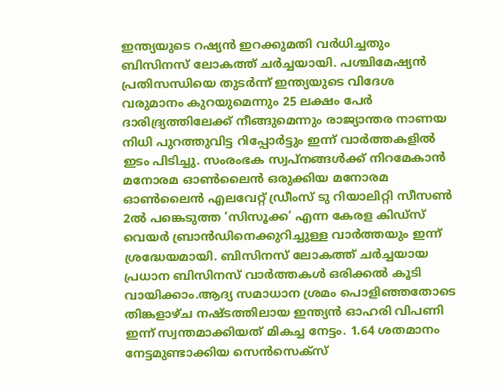ഇന്ത്യയുടെ റഷ്യൻ ഇറക്കുമതി വർധിച്ചതും ബിസിനസ് ലോകത്ത് ചർച്ചയായി. പശ്ചിമേഷ്യൻ പ്രതിസന്ധിയെ തുടർന്ന് ഇന്ത്യയുടെ വിദേശ വരുമാനം കുറയുമെന്നും 25 ലക്ഷം പേർ ദാരിദ്ര്യത്തിലേക്ക് നീങ്ങുമെന്നും രാജ്യാന്തര നാണയ നിധി പുറത്തുവിട്ട റിപ്പോർട്ടും ഇന്ന് വാർത്തകളിൽ ഇടം പിടിച്ചു. സംരംഭക സ്വപ്നങ്ങൾക്ക് നിറമേകാൻ മനോരമ ഓൺലൈൻ ഒരുക്കിയ മനോരമ ഓൺലൈൻ എലവേറ്റ് ഡ്രീംസ് ടു റിയാലിറ്റി സീസൺ 2ൽ പങ്കെടുത്ത ‘സിസൂക്ക’ എന്ന കേരള കിഡ്സ് വെയർ ബ്രാൻഡിനെക്കുറിച്ചുള്ള വാർത്തയും ഇന്ന് ശ്രദ്ധേയമായി. ബിസിനസ് ലോകത്ത് ചർച്ചയായ പ്രധാന ബിസിനസ് വാർത്തകൾ ഒരിക്കൽ കൂടി വായിക്കാം.ആദ്യ സമാധാന ശ്രമം പൊളിഞ്ഞതോടെ തിങ്കളാഴ്ച നഷ്ടത്തിലായ ഇന്ത്യൻ ഓഹരി വിപണി ഇന്ന് സ്വന്തമാക്കിയത് മികച്ച നേട്ടം. 1.64 ശതമാനം നേട്ടമുണ്ടാക്കിയ സെൻസെക്സ്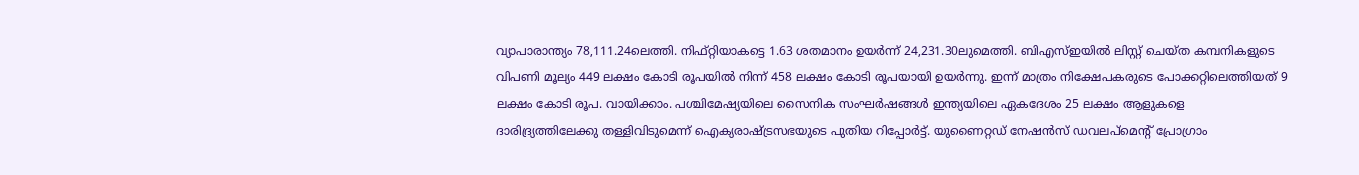വ്യാപാരാന്ത്യം 78,111.24ലെത്തി. നിഫ്റ്റിയാകട്ടെ 1.63 ശതമാനം ഉയർന്ന് 24,231.30ലുമെത്തി. ബിഎസ്ഇയിൽ ലിസ്റ്റ് ചെയ്ത കമ്പനികളുടെ വിപണി മൂല്യം 449 ലക്ഷം കോടി രൂപയിൽ നിന്ന് 458 ലക്ഷം കോടി രൂപയായി ഉയർന്നു. ഇന്ന് മാത്രം നിക്ഷേപകരുടെ പോക്കറ്റിലെത്തിയത് 9 ലക്ഷം കോടി രൂപ. വായിക്കാം. പശ്ചിമേഷ്യയിലെ സൈനിക സംഘർഷങ്ങൾ ഇന്ത്യയിലെ ഏകദേശം 25 ലക്ഷം ആളുകളെ ദാരിദ്ര്യത്തിലേക്കു തള്ളിവിടുമെന്ന് ഐക്യരാഷ്ട്രസഭയുടെ പുതിയ റിപ്പോർട്ട്. യുണൈറ്റഡ് നേഷൻസ് ഡവലപ്‌മെന്റ് പ്രോഗ്രാം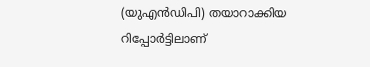(യുഎൻഡിപി) തയാറാക്കിയ റിപ്പോർട്ടിലാണ്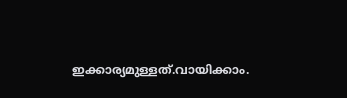ഇക്കാര്യമുള്ളത്.വായിക്കാം.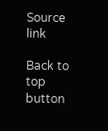Source link

Back to top button